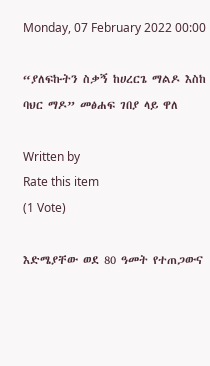Monday, 07 February 2022 00:00

“ያለፍኩትን ስቃኝ ከሀረርጌ ማልዶ እስከ ባህር ማዶ” መፅሐፍ ገበያ ላይ ዋለ

Written by
Rate this item
(1 Vote)

እድሜያቸው ወደ 80 ዓመት የተጠጋውና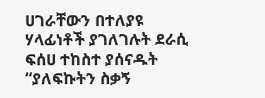ሀገራቸውን በተለያዩ ሃላፊነቶች ያገለገሉት ደራሲ ፍሰሀ ተከስተ ያሰናዱት “ያለፍኩትን ስቃኝ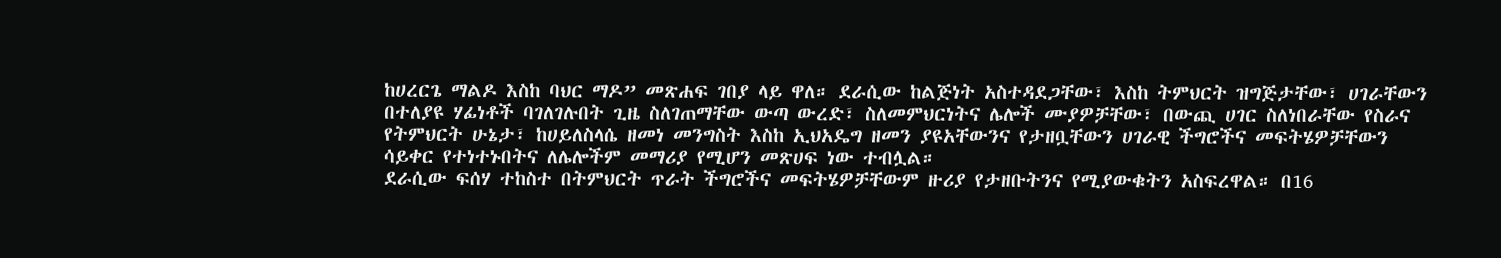ከሀረርጌ ማልዶ እስከ ባህር ማዶ” መጽሐፍ ገበያ ላይ ዋለ። ደራሲው ከልጅነት አስተዳደጋቸው፣ እስከ ትምህርት ዝግጅታቸው፣ ሀገራቸውን በተለያዩ ሃፊነቶች ባገለገሉበት ጊዜ ስለገጠማቸው ውጣ ውረድ፣ ስለመምህርነትና ሌሎች ሙያዎቻቸው፣ በውጪ ሀገር ስለነበራቸው የስራና የትምህርት ሁኔታ፣ ከሀይለስላሴ ዘመነ መንግስት እስከ ኢህአዴግ ዘመን ያዩአቸውንና የታዘቧቸውን ሀገራዊ ችግሮችና መፍትሄዎቻቸውን ሳይቀር የተነተኑበትና ለሌሎችም መማሪያ የሚሆን መጽሀፍ ነው ተብሏል።
ደራሲው ፍሰሃ ተከስተ በትምህርት ጥራት ችግሮችና መፍትሄዎቻቸውም ዙሪያ የታዘቡትንና የሚያውቁትን አስፍረዋል። በ16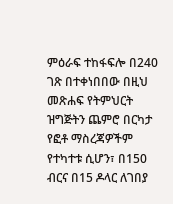ምዕራፍ ተከፋፍሎ በ240 ገጽ በተቀነበበው በዚህ መጽሐፍ የትምህርት ዝግጅትን ጨምሮ በርካታ የፎቶ ማስረጃዎችም የተካተቱ ሲሆን፣ በ150 ብርና በ15 ዶላር ለገበያ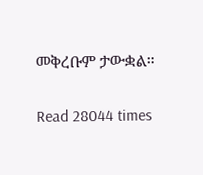መቅረቡም ታውቋል።

Read 28044 times